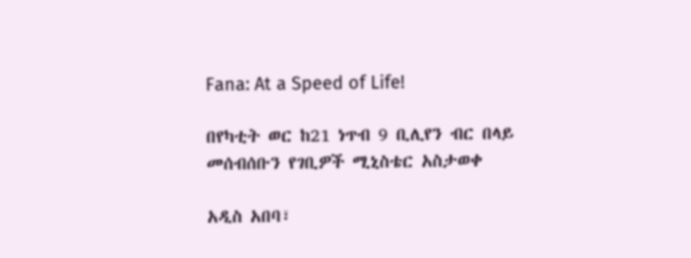Fana: At a Speed of Life!

በየካቲት ወር ከ21 ነጥብ 9 ቢሊየን ብር በላይ መሰብሰቡን የገቢዎች ሚኒስቴር አስታወቀ

አዲስ አበባ፣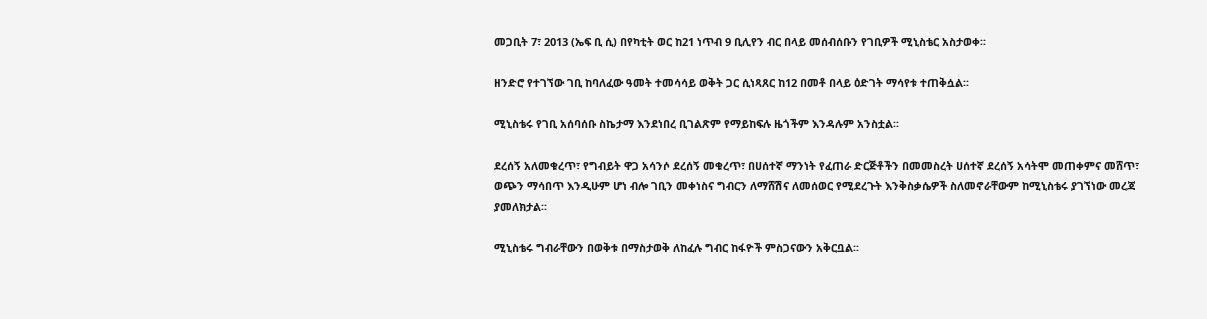መጋቢት 7፣ 2013 (ኤፍ ቢ ሲ) በየካቲት ወር ከ21 ነጥብ 9 ቢሊየን ብር በላይ መሰብሰቡን የገቢዎች ሚኒስቴር አስታወቀ፡፡

ዘንድሮ የተገኘው ገቢ ከባለፈው ዓመት ተመሳሳይ ወቅት ጋር ሲነጻጸር ከ12 በመቶ በላይ ዕድገት ማሳየቱ ተጠቅሷል፡፡

ሚኒስቴሩ የገቢ አሰባሰቡ ስኬታማ እንደነበረ ቢገልጽም የማይከፍሉ ዜጎችም እንዳሉም አንስቷል፡፡

ደረሰኝ አለመቁረጥ፣ የግብይት ዋጋ አሳንሶ ደረሰኝ መቁረጥ፣ በሀሰተኛ ማንነት የፈጠራ ድርጅቶችን በመመስረት ሀሰተኛ ደረሰኝ አሳትሞ መጠቀምና መሸጥ፣ ወጭን ማሳበጥ እንዲሁም ሆነ ብሎ ገቢን መቀነስና ግብርን ለማሸሽና ለመሰወር የሚደረጉት እንቅስቃሴዎች ስለመኖራቸውም ከሚኒስቴሩ ያገኘነው መረጃ ያመለክታል፡፡

ሚኒስቴሩ ግብራቸውን በወቅቱ በማስታወቅ ለከፈሉ ግብር ከፋዮች ምስጋናውን አቅርቧል፡፡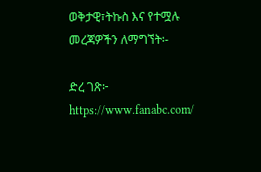ወቅታዊ፣ትኩስ እና የተሟሉ መረጃዎችን ለማግኘት፡-

ድረ ገጽ፦ https://www.fanabc.com/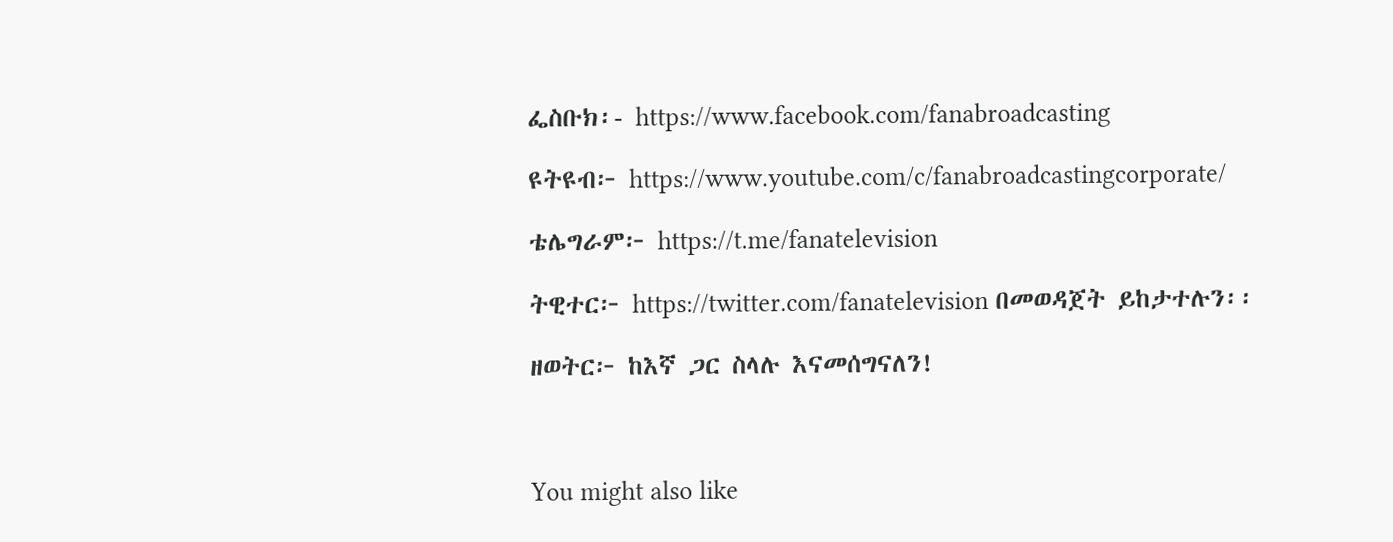ፌስቡክ፡- https://www.facebook.com/fanabroadcasting

ዩትዩብ፦ https://www.youtube.com/c/fanabroadcastingcorporate/

ቴሌግራም፦ https://t.me/fanatelevision

ትዊተር፦ https://twitter.com/fanatelevision በመወዳጀት ይከታተሉን፡፡

ዘወትር፦ ከእኛ ጋር ስላሉ እናመሰግናለን!



You might also like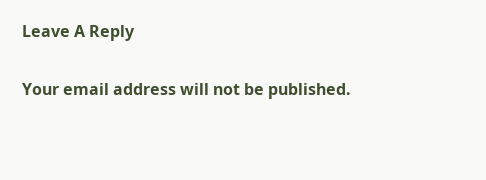Leave A Reply

Your email address will not be published.